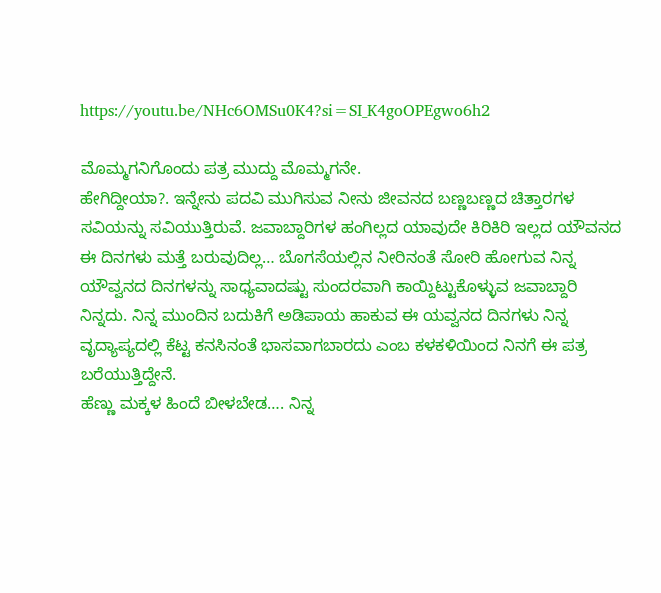https://youtu.be/NHc6OMSu0K4?si=SI_K4goOPEgwo6h2

ಮೊಮ್ಮಗನಿಗೊಂದು ಪತ್ರ ಮುದ್ದು ಮೊಮ್ಮಗನೇ.
ಹೇಗಿದ್ದೀಯಾ?. ಇನ್ನೇನು ಪದವಿ ಮುಗಿಸುವ ನೀನು ಜೀವನದ ಬಣ್ಣಬಣ್ಣದ ಚಿತ್ತಾರಗಳ ಸವಿಯನ್ನು ಸವಿಯುತ್ತಿರುವೆ. ಜವಾಬ್ದಾರಿಗಳ ಹಂಗಿಲ್ಲದ ಯಾವುದೇ ಕಿರಿಕಿರಿ ಇಲ್ಲದ ಯೌವನದ ಈ ದಿನಗಳು ಮತ್ತೆ ಬರುವುದಿಲ್ಲ… ಬೊಗಸೆಯಲ್ಲಿನ ನೀರಿನಂತೆ ಸೋರಿ ಹೋಗುವ ನಿನ್ನ ಯೌವ್ವನದ ದಿನಗಳನ್ನು ಸಾಧ್ಯವಾದಷ್ಟು ಸುಂದರವಾಗಿ ಕಾಯ್ದಿಟ್ಟುಕೊಳ್ಳುವ ಜವಾಬ್ದಾರಿ ನಿನ್ನದು. ನಿನ್ನ ಮುಂದಿನ ಬದುಕಿಗೆ ಅಡಿಪಾಯ ಹಾಕುವ ಈ ಯವ್ವನದ ದಿನಗಳು ನಿನ್ನ ವೃದ್ಯಾಪ್ಯದಲ್ಲಿ ಕೆಟ್ಟ ಕನಸಿನಂತೆ ಭಾಸವಾಗಬಾರದು ಎಂಬ ಕಳಕಳಿಯಿಂದ ನಿನಗೆ ಈ ಪತ್ರ ಬರೆಯುತ್ತಿದ್ದೇನೆ.
ಹೆಣ್ಣು ಮಕ್ಕಳ ಹಿಂದೆ ಬೀಳಬೇಡ…. ನಿನ್ನ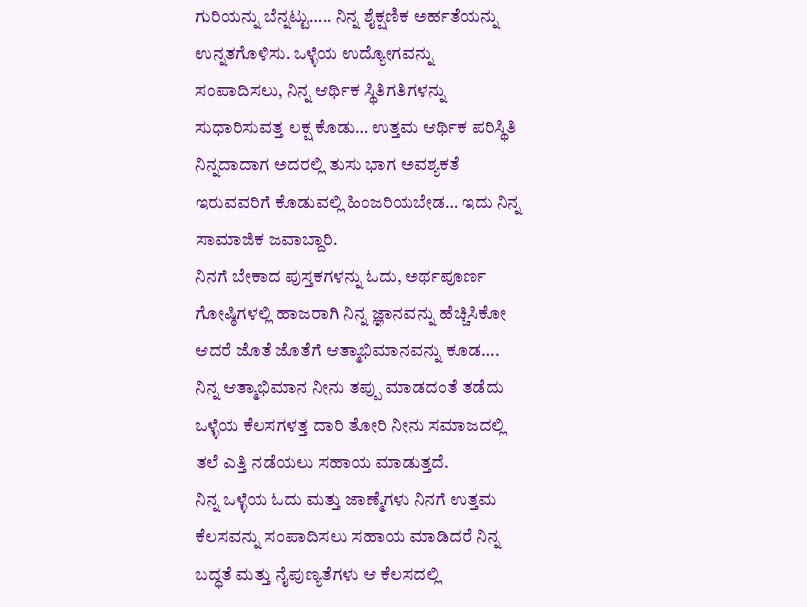ಗುರಿಯನ್ನು ಬೆನ್ನಟ್ಟು….. ನಿನ್ನ ಶೈಕ್ಷಣಿಕ ಅರ್ಹತೆಯನ್ನು ಉನ್ನತಗೊಳಿಸು. ಒಳ್ಳೆಯ ಉದ್ಯೋಗವನ್ನು ಸಂಪಾದಿಸಲು, ನಿನ್ನ ಆರ್ಥಿಕ ಸ್ಥಿತಿಗತಿಗಳನ್ನು ಸುಧಾರಿಸುವತ್ತ ಲಕ್ಷ ಕೊಡು… ಉತ್ತಮ ಆರ್ಥಿಕ ಪರಿಸ್ಥಿತಿ ನಿನ್ನದಾದಾಗ ಅದರಲ್ಲಿ ತುಸು ಭಾಗ ಅವಶ್ಯಕತೆ ಇರುವವರಿಗೆ ಕೊಡುವಲ್ಲಿ ಹಿಂಜರಿಯಬೇಡ… ಇದು ನಿನ್ನ ಸಾಮಾಜಿಕ ಜವಾಬ್ದಾರಿ.
ನಿನಗೆ ಬೇಕಾದ ಪುಸ್ತಕಗಳನ್ನು ಓದು, ಅರ್ಥಪೂರ್ಣ ಗೋಷ್ಠಿಗಳಲ್ಲಿ ಹಾಜರಾಗಿ ನಿನ್ನ ಜ್ಞಾನವನ್ನು ಹೆಚ್ಚಿಸಿಕೋ ಆದರೆ ಜೊತೆ ಜೊತೆಗೆ ಆತ್ಮಾಭಿಮಾನವನ್ನು ಕೂಡ…. ನಿನ್ನ ಆತ್ಮಾಭಿಮಾನ ನೀನು ತಪ್ಪು ಮಾಡದಂತೆ ತಡೆದು ಒಳ್ಳೆಯ ಕೆಲಸಗಳತ್ತ ದಾರಿ ತೋರಿ ನೀನು ಸಮಾಜದಲ್ಲಿ ತಲೆ ಎತ್ತಿ ನಡೆಯಲು ಸಹಾಯ ಮಾಡುತ್ತದೆ.
ನಿನ್ನ ಒಳ್ಳೆಯ ಓದು ಮತ್ತು ಜಾಣ್ಮೆಗಳು ನಿನಗೆ ಉತ್ತಮ ಕೆಲಸವನ್ನು ಸಂಪಾದಿಸಲು ಸಹಾಯ ಮಾಡಿದರೆ ನಿನ್ನ ಬದ್ಧತೆ ಮತ್ತು ನೈಪುಣ್ಯತೆಗಳು ಆ ಕೆಲಸದಲ್ಲಿ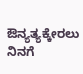ಔನ್ಯತ್ಯಕ್ಕೇರಲು ನಿನಗೆ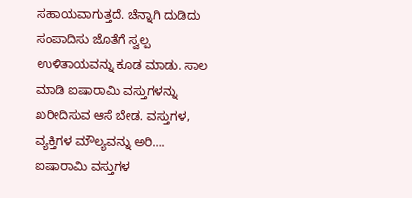ಸಹಾಯವಾಗುತ್ತದೆ. ಚೆನ್ನಾಗಿ ದುಡಿದು ಸಂಪಾದಿಸು ಜೊತೆಗೆ ಸ್ವಲ್ಪ ಉಳಿತಾಯವನ್ನು ಕೂಡ ಮಾಡು. ಸಾಲ ಮಾಡಿ ಐಷಾರಾಮಿ ವಸ್ತುಗಳನ್ನು ಖರೀದಿಸುವ ಆಸೆ ಬೇಡ. ವಸ್ತುಗಳ, ವ್ಯಕ್ತಿಗಳ ಮೌಲ್ಯವನ್ನು ಅರಿ…. ಐಷಾರಾಮಿ ವಸ್ತುಗಳ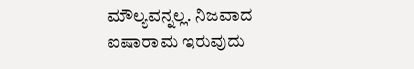ಮೌಲ್ಯವನ್ನಲ್ಲ. ನಿಜವಾದ ಐಷಾರಾಮ ಇರುವುದು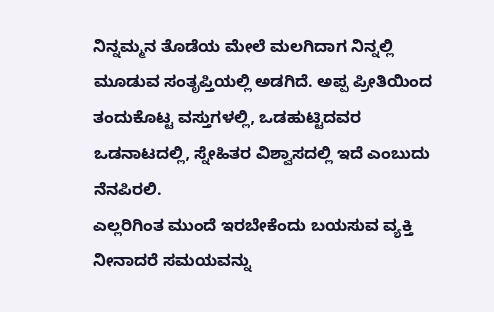ನಿನ್ನಮ್ಮನ ತೊಡೆಯ ಮೇಲೆ ಮಲಗಿದಾಗ ನಿನ್ನಲ್ಲಿ ಮೂಡುವ ಸಂತೃಪ್ತಿಯಲ್ಲಿ ಅಡಗಿದೆ. ಅಪ್ಪ ಪ್ರೀತಿಯಿಂದ ತಂದುಕೊಟ್ಟ ವಸ್ತುಗಳಲ್ಲಿ, ಒಡಹುಟ್ಟಿದವರ ಒಡನಾಟದಲ್ಲಿ, ಸ್ನೇಹಿತರ ವಿಶ್ವಾಸದಲ್ಲಿ ಇದೆ ಎಂಬುದು ನೆನಪಿರಲಿ.
ಎಲ್ಲರಿಗಿಂತ ಮುಂದೆ ಇರಬೇಕೆಂದು ಬಯಸುವ ವ್ಯಕ್ತಿ ನೀನಾದರೆ ಸಮಯವನ್ನು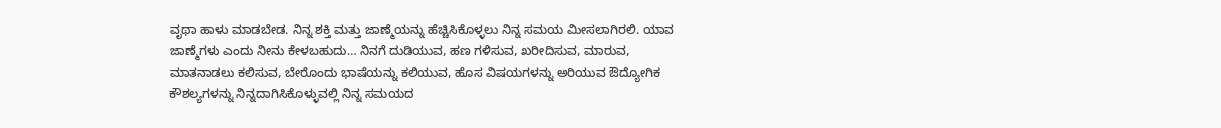ವೃಥಾ ಹಾಳು ಮಾಡಬೇಡ. ನಿನ್ನ ಶಕ್ತಿ ಮತ್ತು ಜಾಣ್ಮೆಯನ್ನು ಹೆಚ್ಚಿಸಿಕೊಳ್ಳಲು ನಿನ್ನ ಸಮಯ ಮೀಸಲಾಗಿರಲಿ. ಯಾವ ಜಾಣ್ಮೆಗಳು ಎಂದು ನೀನು ಕೇಳಬಹುದು… ನಿನಗೆ ದುಡಿಯುವ, ಹಣ ಗಳಿಸುವ, ಖರೀದಿಸುವ, ಮಾರುವ, ಮಾತನಾಡಲು ಕಲಿಸುವ, ಬೇರೊಂದು ಭಾಷೆಯನ್ನು ಕಲಿಯುವ, ಹೊಸ ವಿಷಯಗಳನ್ನು ಅರಿಯುವ ಔದ್ಯೋಗಿಕ ಕೌಶಲ್ಯಗಳನ್ನು ನಿನ್ನದಾಗಿಸಿಕೊಳ್ಳುವಲ್ಲಿ ನಿನ್ನ ಸಮಯದ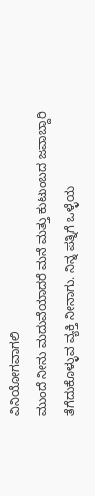ವಿನಿಯೋಗವಾಗಲಿ
ಮುಂದೆ ನೀನು ಮದುವೆಯಾದರೆ ಮನೆ ಮತ್ತು ಕುಟುಂಬದ ಜವಾಬ್ದಾರಿ ತೆಗೆದುಕೊಳ್ಳುವ ವ್ಯಕ್ತಿ ನೀನಾಗು. ನಿನ್ನ ಪತ್ನಿಗೆ ಒಳ್ಳೆಯ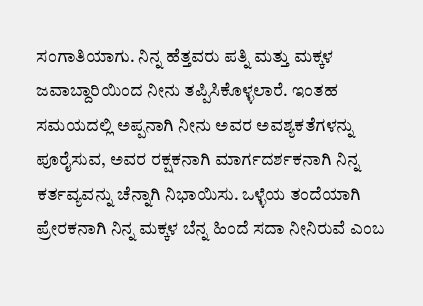ಸಂಗಾತಿಯಾಗು. ನಿನ್ನ ಹೆತ್ತವರು ಪತ್ನಿ ಮತ್ತು ಮಕ್ಕಳ ಜವಾಬ್ದಾರಿಯಿಂದ ನೀನು ತಪ್ಪಿಸಿಕೊಳ್ಳಲಾರೆ. ಇಂತಹ ಸಮಯದಲ್ಲಿ ಅಪ್ಪನಾಗಿ ನೀನು ಅವರ ಅವಶ್ಯಕತೆಗಳನ್ನು ಪೂರೈಸುವ, ಅವರ ರಕ್ಷಕನಾಗಿ ಮಾರ್ಗದರ್ಶಕನಾಗಿ ನಿನ್ನ ಕರ್ತವ್ಯವನ್ನು ಚೆನ್ನಾಗಿ ನಿಭಾಯಿಸು. ಒಳ್ಳೆಯ ತಂದೆಯಾಗಿ ಪ್ರೇರಕನಾಗಿ ನಿನ್ನ ಮಕ್ಕಳ ಬೆನ್ನ ಹಿಂದೆ ಸದಾ ನೀನಿರುವೆ ಎಂಬ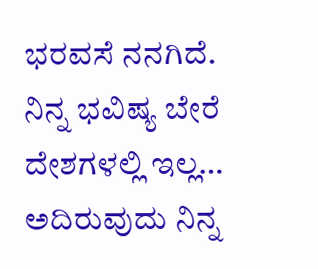ಭರವಸೆ ನನಗಿದೆ.
ನಿನ್ನ ಭವಿಷ್ಯ ಬೇರೆ ದೇಶಗಳಲ್ಲಿ ಇಲ್ಲ… ಅದಿರುವುದು ನಿನ್ನ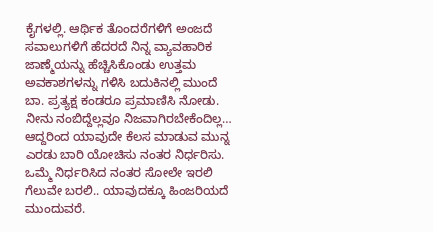ಕೈಗಳಲ್ಲಿ. ಆರ್ಥಿಕ ತೊಂದರೆಗಳಿಗೆ ಅಂಜದೆ ಸವಾಲುಗಳಿಗೆ ಹೆದರದೆ ನಿನ್ನ ವ್ಯಾವಹಾರಿಕ ಜಾಣ್ಮೆಯನ್ನು ಹೆಚ್ಚಿಸಿಕೊಂಡು ಉತ್ತಮ ಅವಕಾಶಗಳನ್ನು ಗಳಿಸಿ ಬದುಕಿನಲ್ಲಿ ಮುಂದೆ ಬಾ. ಪ್ರತ್ಯಕ್ಷ ಕಂಡರೂ ಪ್ರಮಾಣಿಸಿ ನೋಡು. ನೀನು ನಂಬಿದ್ದೆಲ್ಲವೂ ನಿಜವಾಗಿರಬೇಕೆಂದಿಲ್ಲ… ಆದ್ದರಿಂದ ಯಾವುದೇ ಕೆಲಸ ಮಾಡುವ ಮುನ್ನ ಎರಡು ಬಾರಿ ಯೋಚಿಸು ನಂತರ ನಿರ್ಧರಿಸು. ಒಮ್ಮೆ ನಿರ್ಧರಿಸಿದ ನಂತರ ಸೋಲೇ ಇರಲಿ ಗೆಲುವೇ ಬರಲಿ.. ಯಾವುದಕ್ಕೂ ಹಿಂಜರಿಯದೆ ಮುಂದುವರೆ.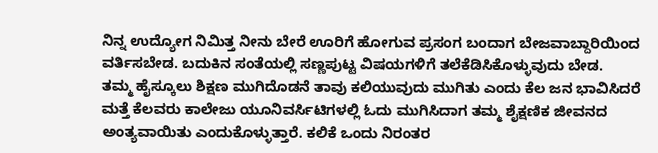ನಿನ್ನ ಉದ್ಯೋಗ ನಿಮಿತ್ತ ನೀನು ಬೇರೆ ಊರಿಗೆ ಹೋಗುವ ಪ್ರಸಂಗ ಬಂದಾಗ ಬೇಜವಾಬ್ದಾರಿಯಿಂದ ವರ್ತಿಸಬೇಡ. ಬದುಕಿನ ಸಂತೆಯಲ್ಲಿ ಸಣ್ಣಪುಟ್ಟ ವಿಷಯಗಳಿಗೆ ತಲೆಕೆಡಿಸಿಕೊಳ್ಳುವುದು ಬೇಡ.
ತಮ್ಮ ಹೈಸ್ಕೂಲು ಶಿಕ್ಷಣ ಮುಗಿದೊಡನೆ ತಾವು ಕಲಿಯುವುದು ಮುಗಿತು ಎಂದು ಕೆಲ ಜನ ಭಾವಿಸಿದರೆ ಮತ್ತೆ ಕೆಲವರು ಕಾಲೇಜು ಯೂನಿವರ್ಸಿಟಿಗಳಲ್ಲಿ ಓದು ಮುಗಿಸಿದಾಗ ತಮ್ಮ ಶೈಕ್ಷಣಿಕ ಜೀವನದ ಅಂತ್ಯವಾಯಿತು ಎಂದುಕೊಳ್ಳುತ್ತಾರೆ. ಕಲಿಕೆ ಒಂದು ನಿರಂತರ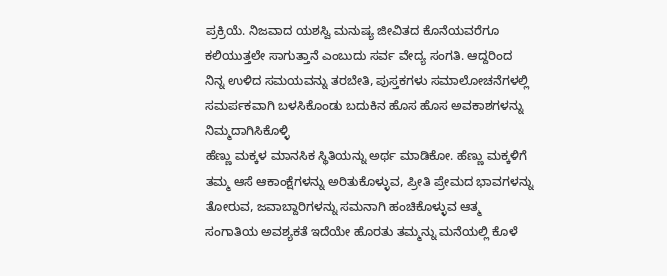ಪ್ರಕ್ರಿಯೆ. ನಿಜವಾದ ಯಶಸ್ವಿ ಮನುಷ್ಯ ಜೀವಿತದ ಕೊನೆಯವರೆಗೂ ಕಲಿಯುತ್ತಲೇ ಸಾಗುತ್ತಾನೆ ಎಂಬುದು ಸರ್ವ ವೇದ್ಯ ಸಂಗತಿ. ಆದ್ದರಿಂದ ನಿನ್ನ ಉಳಿದ ಸಮಯವನ್ನು ತರಬೇತಿ, ಪುಸ್ತಕಗಳು ಸಮಾಲೋಚನೆಗಳಲ್ಲಿ ಸಮರ್ಪಕವಾಗಿ ಬಳಸಿಕೊಂಡು ಬದುಕಿನ ಹೊಸ ಹೊಸ ಅವಕಾಶಗಳನ್ನು ನಿಮ್ಮದಾಗಿಸಿಕೊಳ್ಳಿ
ಹೆಣ್ಣು ಮಕ್ಕಳ ಮಾನಸಿಕ ಸ್ಥಿತಿಯನ್ನು ಅರ್ಥ ಮಾಡಿಕೋ. ಹೆಣ್ಣು ಮಕ್ಕಳಿಗೆ ತಮ್ಮ ಆಸೆ ಆಕಾಂಕ್ಷೆಗಳನ್ನು ಅರಿತುಕೊಳ್ಳುವ, ಪ್ರೀತಿ ಪ್ರೇಮದ ಭಾವಗಳನ್ನು ತೋರುವ, ಜವಾಬ್ದಾರಿಗಳನ್ನು ಸಮನಾಗಿ ಹಂಚಿಕೊಳ್ಳುವ ಆತ್ಮ ಸಂಗಾತಿಯ ಅವಶ್ಯಕತೆ ಇದೆಯೇ ಹೊರತು ತಮ್ಮನ್ನು ಮನೆಯಲ್ಲಿ ಕೊಳೆ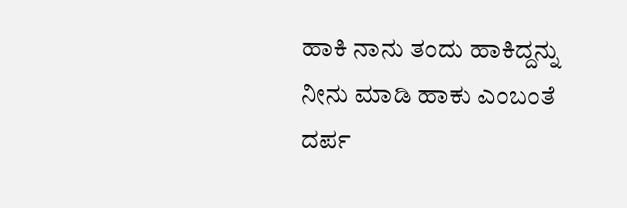ಹಾಕಿ ನಾನು ತಂದು ಹಾಕಿದ್ದನ್ನು ನೀನು ಮಾಡಿ ಹಾಕು ಎಂಬಂತೆ ದರ್ಪ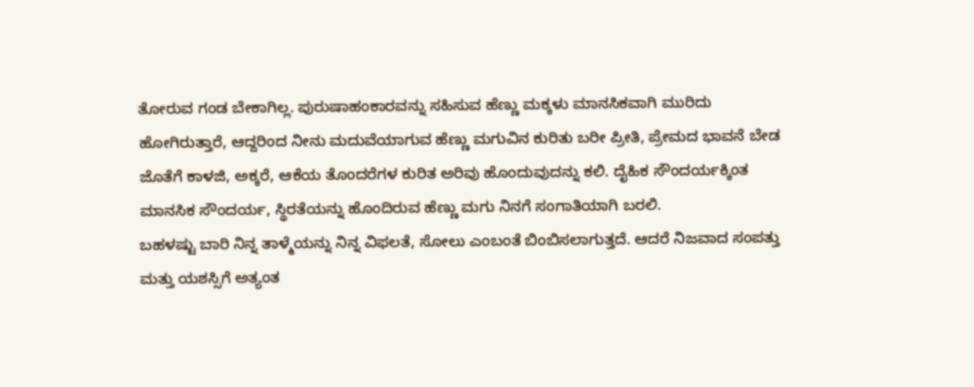ತೋರುವ ಗಂಡ ಬೇಕಾಗಿಲ್ಲ. ಪುರುಷಾಹಂಕಾರವನ್ನು ಸಹಿಸುವ ಹೆಣ್ಣು ಮಕ್ಕಳು ಮಾನಸಿಕವಾಗಿ ಮುರಿದು ಹೋಗಿರುತ್ತಾರೆ, ಆದ್ದರಿಂದ ನೀನು ಮದುವೆಯಾಗುವ ಹೆಣ್ಣು ಮಗುವಿನ ಕುರಿತು ಬರೀ ಪ್ರೀತಿ, ಪ್ರೇಮದ ಭಾವನೆ ಬೇಡ ಜೊತೆಗೆ ಕಾಳಜಿ, ಅಕ್ಕರೆ, ಆಕೆಯ ತೊಂದರೆಗಳ ಕುರಿತ ಅರಿವು ಹೊಂದುವುದನ್ನು ಕಲಿ. ದೈಹಿಕ ಸೌಂದರ್ಯಕ್ಕಿಂತ ಮಾನಸಿಕ ಸೌಂದರ್ಯ, ಸ್ಥಿರತೆಯನ್ನು ಹೊಂದಿರುವ ಹೆಣ್ಣು ಮಗು ನಿನಗೆ ಸಂಗಾತಿಯಾಗಿ ಬರಲಿ.
ಬಹಳಷ್ಟು ಬಾರಿ ನಿನ್ನ ತಾಳ್ಮೆಯನ್ನು ನಿನ್ನ ವಿಫಲತೆ, ಸೋಲು ಎಂಬಂತೆ ಬಿಂಬಿಸಲಾಗುತ್ತದೆ. ಆದರೆ ನಿಜವಾದ ಸಂಪತ್ತು ಮತ್ತು ಯಶಸ್ಸಿಗೆ ಅತ್ಯಂತ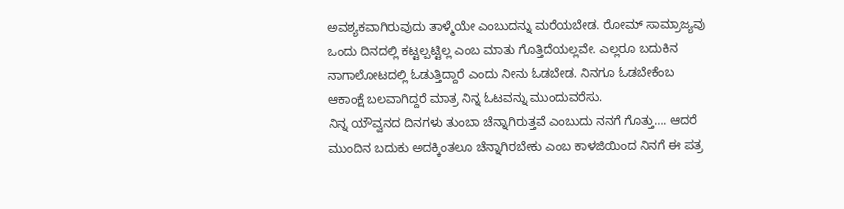ಅವಶ್ಯಕವಾಗಿರುವುದು ತಾಳ್ಮೆಯೇ ಎಂಬುದನ್ನು ಮರೆಯಬೇಡ. ರೋಮ್ ಸಾಮ್ರಾಜ್ಯವು ಒಂದು ದಿನದಲ್ಲಿ ಕಟ್ಟಲ್ಪಟ್ಟಿಲ್ಲ ಎಂಬ ಮಾತು ಗೊತ್ತಿದೆಯಲ್ಲವೇ. ಎಲ್ಲರೂ ಬದುಕಿನ ನಾಗಾಲೋಟದಲ್ಲಿ ಓಡುತ್ತಿದ್ದಾರೆ ಎಂದು ನೀನು ಓಡಬೇಡ. ನಿನಗೂ ಓಡಬೇಕೆಂಬ ಆಕಾಂಕ್ಷೆ ಬಲವಾಗಿದ್ದರೆ ಮಾತ್ರ ನಿನ್ನ ಓಟವನ್ನು ಮುಂದುವರೆಸು.
ನಿನ್ನ ಯೌವ್ವನದ ದಿನಗಳು ತುಂಬಾ ಚೆನ್ನಾಗಿರುತ್ತವೆ ಎಂಬುದು ನನಗೆ ಗೊತ್ತು…. ಆದರೆ ಮುಂದಿನ ಬದುಕು ಅದಕ್ಕಿಂತಲೂ ಚೆನ್ನಾಗಿರಬೇಕು ಎಂಬ ಕಾಳಜಿಯಿಂದ ನಿನಗೆ ಈ ಪತ್ರ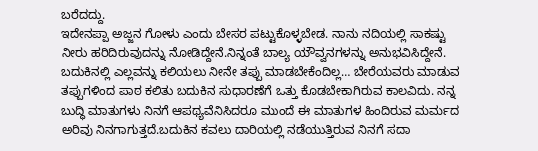ಬರೆದದ್ದು.
ಇದೇನಪ್ಪಾ ಅಜ್ಜನ ಗೋಳು ಎಂದು ಬೇಸರ ಪಟ್ಟುಕೊಳ್ಳಬೇಡ. ನಾನು ನದಿಯಲ್ಲಿ ಸಾಕಷ್ಟು ನೀರು ಹರಿದಿರುವುದನ್ನು ನೋಡಿದ್ದೇನೆ.ನಿನ್ನಂತೆ ಬಾಲ್ಯ ಯೌವ್ವನಗಳನ್ನು ಅನುಭವಿಸಿದ್ದೇನೆ. ಬದುಕಿನಲ್ಲಿ ಎಲ್ಲವನ್ನು ಕಲಿಯಲು ನೀನೇ ತಪ್ಪು ಮಾಡಬೇಕೆಂದಿಲ್ಲ… ಬೇರೆಯವರು ಮಾಡುವ ತಪ್ಪುಗಳಿಂದ ಪಾಠ ಕಲಿತು ಬದುಕಿನ ಸುಧಾರಣೆಗೆ ಒತ್ತು ಕೊಡಬೇಕಾಗಿರುವ ಕಾಲವಿದು. ನನ್ನ ಬುದ್ಧಿ ಮಾತುಗಳು ನಿನಗೆ ಆಪಥ್ಯವೆನಿಸಿದರೂ ಮುಂದೆ ಈ ಮಾತುಗಳ ಹಿಂದಿರುವ ಮರ್ಮದ ಅರಿವು ನಿನಗಾಗುತ್ತದೆ.ಬದುಕಿನ ಕವಲು ದಾರಿಯಲ್ಲಿ ನಡೆಯುತ್ತಿರುವ ನಿನಗೆ ಸದಾ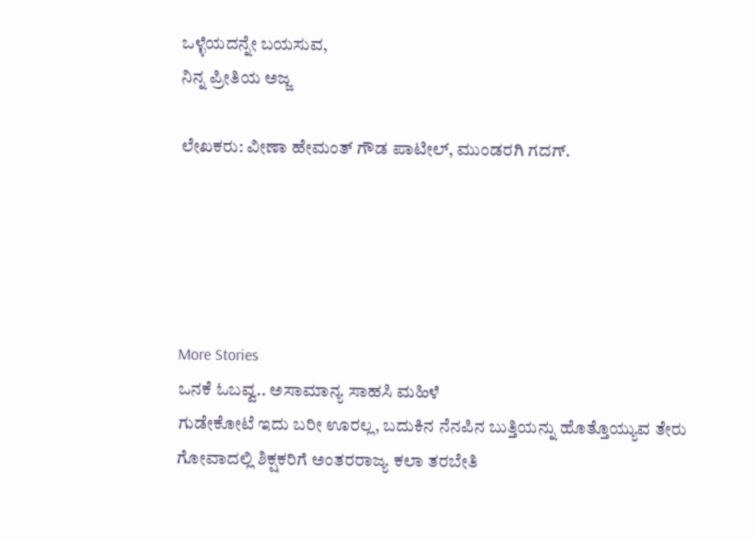ಒಳ್ಳೆಯದನ್ನೇ ಬಯಸುವ,
ನಿನ್ನ ಪ್ರೀತಿಯ ಅಜ್ಜ

ಲೇಖಕರು: ವೀಣಾ ಹೇಮಂತ್ ಗೌಡ ಪಾಟೀಲ್, ಮುಂಡರಗಿ ಗದಗ್.





More Stories
ಒನಕೆ ಓಬವ್ವ.. ಅಸಾಮಾನ್ಯ ಸಾಹಸಿ ಮಹಿಳೆ
ಗುಡೇಕೋಟೆ ಇದು ಬರೀ ಊರಲ್ಲ, ಬದುಕಿನ ನೆನಪಿನ ಬುತ್ತಿಯನ್ನು ಹೊತ್ತೊಯ್ಯುವ ತೇರು
ಗೋವಾದಲ್ಲಿ ಶಿಕ್ಷಕರಿಗೆ ಅಂತರರಾಜ್ಯ ಕಲಾ ತರಬೇತಿ